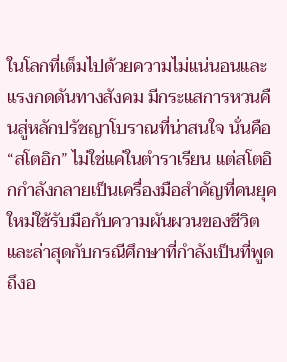ในโลกที่เต็มไปด้วยความไม่แน่นอนและแรงกดดันทางสังคม มีกระแสการหวนคืนสู่หลักปรัชญาโบราณที่น่าสนใจ นั่นคือ “สโตอิก” ไม่ใช่แค่ในตำราเรียน แต่สโตอิกกำลังกลายเป็นเครื่องมือสำคัญที่คนยุคใหม่ใช้รับมือกับความผันผวนของชีวิต และล่าสุดกับกรณีศึกษาที่กำลังเป็นที่พูดถึงอ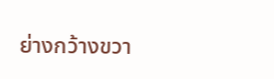ย่างกว้างขวา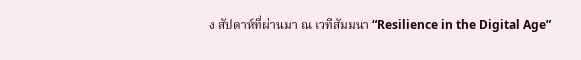ง สัปดาห์ที่ผ่านมา ณ เวทีสัมมนา “Resilience in the Digital Age”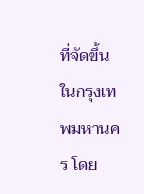ที่จัดขึ้นในกรุงเทพมหานคร โดย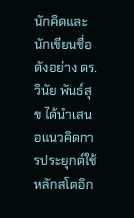นักคิดและนักเขียนชื่อดังอย่าง ดร. วินัย พันธ์สุข ได้นำเสนอแนวคิดการประยุกต์ใช้หลักสโตอิก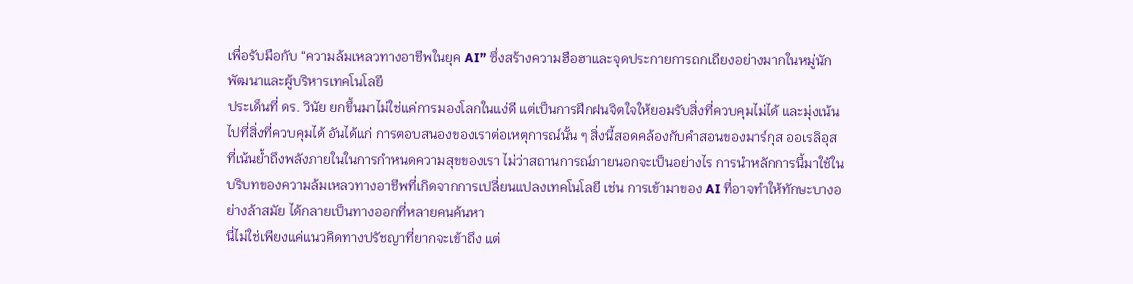เพื่อรับมือกับ “ความล้มเหลวทางอาชีพในยุค AI” ซึ่งสร้างความฮือฮาและจุดประกายการถกเถียงอย่างมากในหมู่นักพัฒนาและผู้บริหารเทคโนโลยี
ประเด็นที่ ดร. วินัย ยกขึ้นมาไม่ใช่แค่การมองโลกในแง่ดี แต่เป็นการฝึกฝนจิตใจให้ยอมรับสิ่งที่ควบคุมไม่ได้ และมุ่งเน้นไปที่สิ่งที่ควบคุมได้ อันได้แก่ การตอบสนองของเราต่อเหตุการณ์นั้น ๆ สิ่งนี้สอดคล้องกับคำสอนของมาร์กุส ออเรลิอุส ที่เน้นย้ำถึงพลังภายในในการกำหนดความสุขของเรา ไม่ว่าสถานการณ์ภายนอกจะเป็นอย่างไร การนำหลักการนี้มาใช้ในบริบทของความล้มเหลวทางอาชีพที่เกิดจากการเปลี่ยนแปลงเทคโนโลยี เช่น การเข้ามาของ AI ที่อาจทำให้ทักษะบางอย่างล้าสมัย ได้กลายเป็นทางออกที่หลายคนค้นหา
นี่ไม่ใช่เพียงแค่แนวคิดทางปรัชญาที่ยากจะเข้าถึง แต่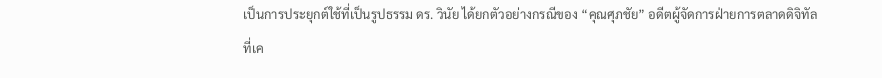เป็นการประยุกต์ใช้ที่เป็นรูปธรรม ดร. วินัย ได้ยกตัวอย่างกรณีของ “คุณศุภชัย” อดีตผู้จัดการฝ่ายการตลาดดิจิทัลที่เค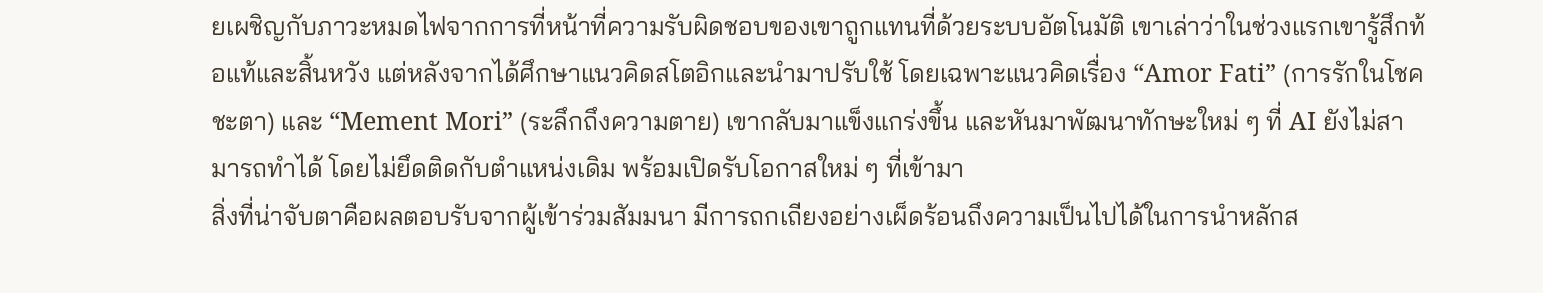ยเผชิญกับภาวะหมดไฟจากการที่หน้าที่ความรับผิดชอบของเขาถูกแทนที่ด้วยระบบอัตโนมัติ เขาเล่าว่าในช่วงแรกเขารู้สึกท้อแท้และสิ้นหวัง แต่หลังจากได้ศึกษาแนวคิดสโตอิกและนำมาปรับใช้ โดยเฉพาะแนวคิดเรื่อง “Amor Fati” (การรักในโชคชะตา) และ “Mement Mori” (ระลึกถึงความตาย) เขากลับมาแข็งแกร่งขึ้น และหันมาพัฒนาทักษะใหม่ ๆ ที่ AI ยังไม่สามารถทำได้ โดยไม่ยึดติดกับตำแหน่งเดิม พร้อมเปิดรับโอกาสใหม่ ๆ ที่เข้ามา
สิ่งที่น่าจับตาคือผลตอบรับจากผู้เข้าร่วมสัมมนา มีการถกเถียงอย่างเผ็ดร้อนถึงความเป็นไปได้ในการนำหลักส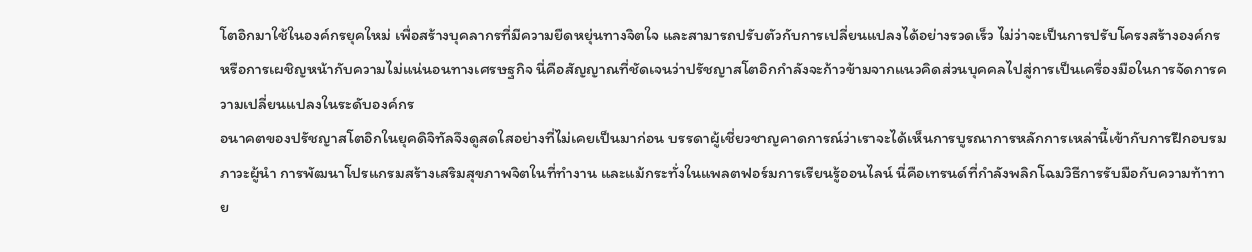โตอิกมาใช้ในองค์กรยุคใหม่ เพื่อสร้างบุคลากรที่มีความยืดหยุ่นทางจิตใจ และสามารถปรับตัวกับการเปลี่ยนแปลงได้อย่างรวดเร็ว ไม่ว่าจะเป็นการปรับโครงสร้างองค์กร หรือการเผชิญหน้ากับความไม่แน่นอนทางเศรษฐกิจ นี่คือสัญญาณที่ชัดเจนว่าปรัชญาสโตอิกกำลังจะก้าวข้ามจากแนวคิดส่วนบุคคลไปสู่การเป็นเครื่องมือในการจัดการความเปลี่ยนแปลงในระดับองค์กร
อนาคตของปรัชญาสโตอิกในยุคดิจิทัลจึงดูสดใสอย่างที่ไม่เคยเป็นมาก่อน บรรดาผู้เชี่ยวชาญคาดการณ์ว่าเราจะได้เห็นการบูรณาการหลักการเหล่านี้เข้ากับการฝึกอบรมภาวะผู้นำ การพัฒนาโปรแกรมสร้างเสริมสุขภาพจิตในที่ทำงาน และแม้กระทั่งในแพลตฟอร์มการเรียนรู้ออนไลน์ นี่คือเทรนด์ที่กำลังพลิกโฉมวิธีการรับมือกับความท้าทาย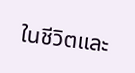ในชีวิตและ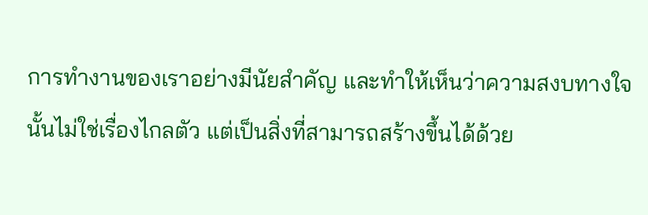การทำงานของเราอย่างมีนัยสำคัญ และทำให้เห็นว่าความสงบทางใจนั้นไม่ใช่เรื่องไกลตัว แต่เป็นสิ่งที่สามารถสร้างขึ้นได้ด้วย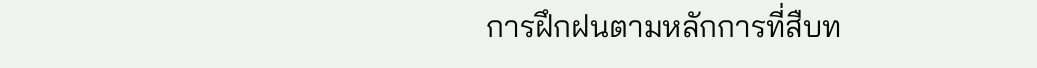การฝึกฝนตามหลักการที่สืบท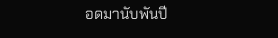อดมานับพันปี